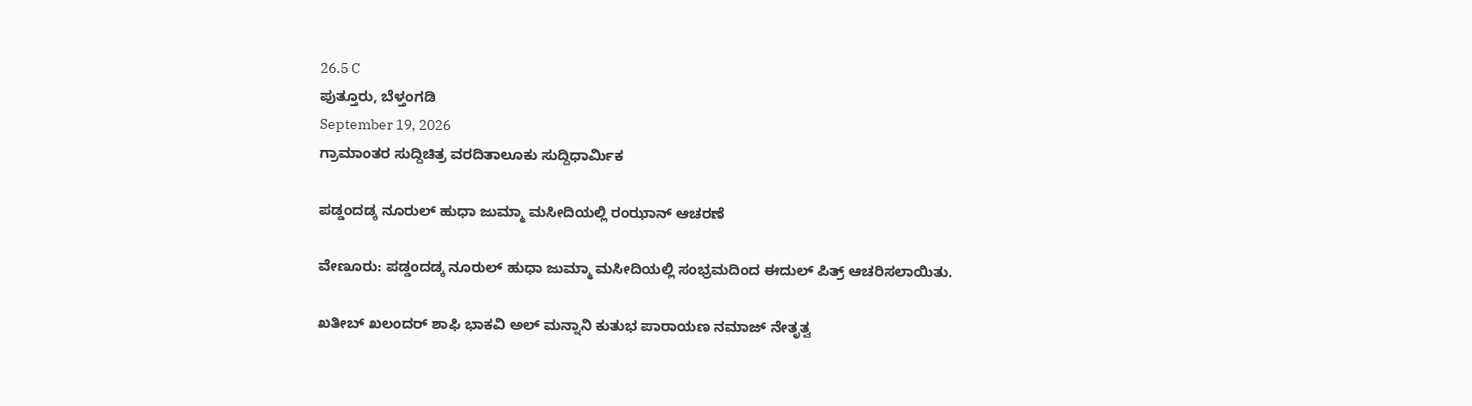26.5 C
ಪುತ್ತೂರು, ಬೆಳ್ತಂಗಡಿ
September 19, 2026
ಗ್ರಾಮಾಂತರ ಸುದ್ದಿಚಿತ್ರ ವರದಿತಾಲೂಕು ಸುದ್ದಿಧಾರ್ಮಿಕ

ಪಡ್ಡಂದಡ್ಕ ನೂರುಲ್ ಹುಧಾ ಜುಮ್ಮಾ ಮಸೀದಿಯಲ್ಲಿ ರಂಝಾನ್ ಆಚರಣೆ

ವೇಣೂರು: ಪಡ್ಡಂದಡ್ಕ ನೂರುಲ್ ಹುಧಾ ಜುಮ್ಮಾ ಮಸೀದಿಯಲ್ಲಿ ಸಂಭ್ರಮದಿಂದ ಈದುಲ್ ಪಿತ್ರ್ ಆಚರಿಸಲಾಯಿತು.

ಖತೀಬ್ ಖಲಂದರ್ ಶಾಫಿ ಭಾಕವಿ ಅಲ್ ಮನ್ನಾನಿ ಕುತುಭ ಪಾರಾಯಣ ನಮಾಜ್ ನೇತೃತ್ವ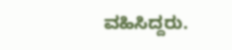ವಹಿಸಿದ್ದರು.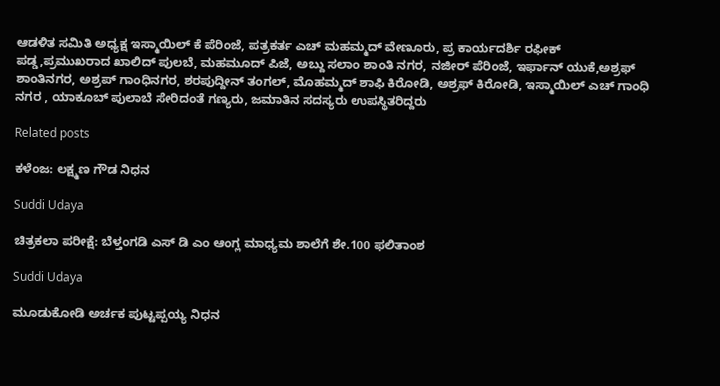ಆಡಳಿತ ಸಮಿತಿ ಅಧ್ಯಕ್ಷ ಇಸ್ಮಾಯಿಲ್ ಕೆ ಪೆರಿಂಜೆ, ಪತ್ರಕರ್ತ ಎಚ್ ಮಹಮ್ಮದ್ ವೇಣೂರು, ಪ್ರ ಕಾರ್ಯದರ್ಶಿ ರಫೀಕ್ ಪಡ್ಡ,ಪ್ರಮುಖರಾದ ಖಾಲಿದ್ ಪುಲಬೆ, ಮಹಮೂದ್ ಪಿಜೆ, ಅಬ್ದು ಸಲಾಂ ಶಾಂತಿ ನಗರ, ನಜೀರ್ ಪೆರಿಂಜೆ, ಇರ್ಫಾನ್ ಯುಕೆ,ಅಶ್ರಫ್ ಶಾಂತಿನಗರ, ಅಶ್ರಪ್ ಗಾಂಧಿನಗರ, ಶರಪುದ್ದೀನ್ ತಂಗಲ್, ಮೊಹಮ್ಮದ್ ಶಾಫಿ ಕಿರೋಡಿ, ಅಶ್ರಫ್ ಕಿರೋಡಿ, ಇಸ್ಮಾಯಿಲ್ ಎಚ್ ಗಾಂಧಿ ನಗರ , ಯಾಕೂಬ್ ಪುಲಾಬೆ ಸೇರಿದಂತೆ ಗಣ್ಯರು, ಜಮಾತಿನ ಸದಸ್ಯರು ಉಪಸ್ಥಿತರಿದ್ದರು

Related posts

ಕಳೆಂಜ: ಲಕ್ಷ್ಮಣ ಗೌಡ ನಿಧನ

Suddi Udaya

ಚಿತ್ರಕಲಾ ಪರೀಕ್ಷೆ: ಬೆಳ್ತಂಗಡಿ ಎಸ್ ಡಿ ಎಂ ಆಂಗ್ಲ ಮಾಧ್ಯಮ ಶಾಲೆಗೆ ಶೇ.100 ಫಲಿತಾಂಶ

Suddi Udaya

ಮೂಡುಕೋಡಿ ಅರ್ಚಕ ಪುಟ್ಟಪ್ಪಯ್ಯ ನಿಧನ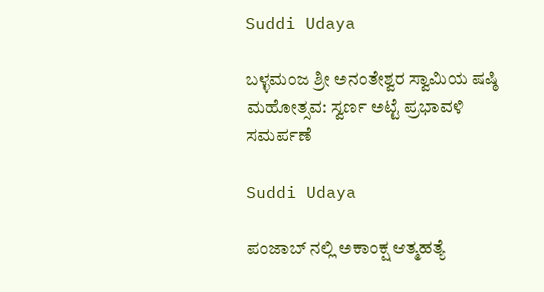Suddi Udaya

ಬಳ್ಳಮಂಜ ಶ್ರೀ ಅನಂತೇಶ್ವರ ಸ್ವಾಮಿಯ ಷಷ್ಠಿ ಮಹೋತ್ಸವ: ಸ್ವರ್ಣ ಅಟ್ಟೆ ಪ್ರಭಾವಳಿ ಸಮರ್ಪಣೆ

Suddi Udaya

ಪಂಜಾಬ್ ನಲ್ಲಿ ಅಕಾಂಕ್ಷ ಆತ್ಮಹತ್ಯೆ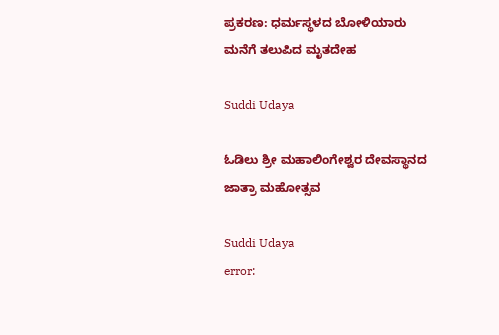ಪ್ರಕರಣ: ಧರ್ಮಸ್ಥಳದ ಬೋಳಿಯಾರು ಮನೆಗೆ ತಲುಪಿದ ಮೃತದೇಹ

Suddi Udaya

ಓಡಿಲು ಶ್ರೀ ಮಹಾಲಿಂಗೇಶ್ವರ ದೇವಸ್ಥಾನದ ಜಾತ್ರಾ ಮಹೋತ್ಸವ

Suddi Udaya
error: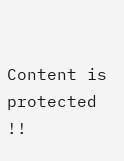Content is protected !!